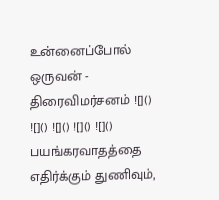உன்னைப்போல் ஒருவன் - திரைவிமர்சனம் ![]() ![]() ![]() ![]() ![]() பயங்கரவாதத்தை எதிர்க்கும் துணிவும்,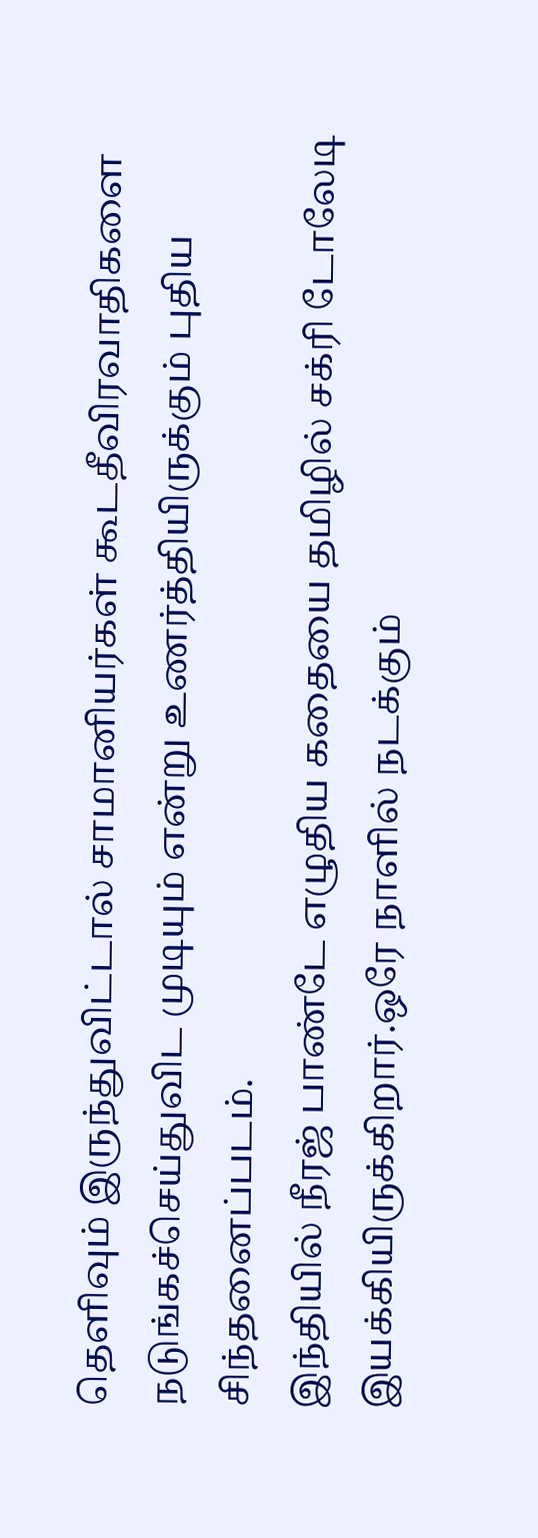தெளிவும் இருந்துவிட்டால் சாமானியர்கள் கூடதீவிரவாதிகளை நடுங்கச்செய்துவிட முடியும் என்று உணர்த்தியிருக்கும் புதிய சிந்தனைப்படம்.
இந்தியில் நீரஜ் பாண்டே எழுதிய கதையை தமிழில் சக்ரி டோலேடி இயக்கியிருக்கிறார்.ஒரே நாளில் நடக்கும்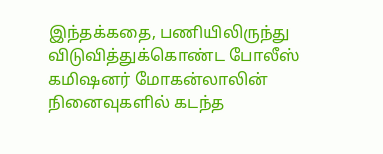இந்தக்கதை, பணியிலிருந்து விடுவித்துக்கொண்ட போலீஸ் கமிஷனர் மோகன்லாலின் நினைவுகளில் கடந்த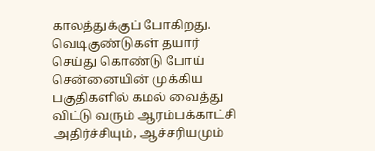காலத்துக்குப் போகிறது.
வெடிகுண்டுகள் தயார் செய்து கொண்டு போய் சென்னையின் முக்கிய பகுதிகளில் கமல் வைத்து விட்டு வரும் ஆரம்பக்காட்சி அதிர்ச்சியும், ஆச்சரியமும்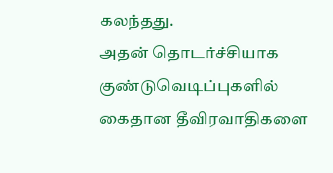கலந்தது.
அதன் தொடர்ச்சியாக குண்டுவெடிப்புகளில் கைதான தீவிரவாதிகளை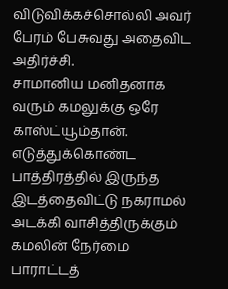விடுவிக்கச்சொல்லி அவர் பேரம் பேசுவது அதைவிட அதிர்ச்சி.
சாமானிய மனிதனாக வரும் கமலுக்கு ஒரே காஸ்ட்யூம்தான்.
எடுத்துக்கொண்ட பாத்திரத்தில் இருந்த இடத்தைவிட்டு நகராமல் அடக்கி வாசித்திருக்கும் கமலின் நேர்மை பாராட்டத்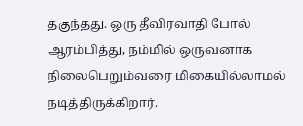தகுந்தது. ஒரு தீவிரவாதி போல் ஆரம்பித்து, நம்மில் ஒருவனாக நிலைபெறும்வரை மிகையில்லாமல் நடித்திருக்கிறார்.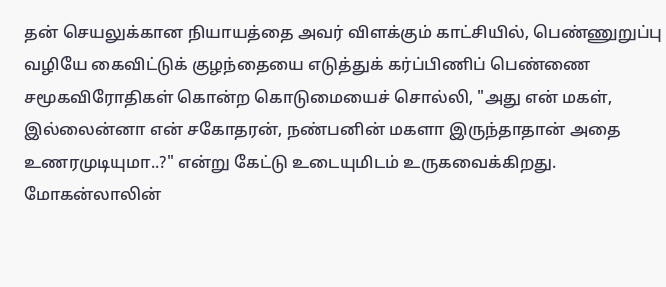தன் செயலுக்கான நியாயத்தை அவர் விளக்கும் காட்சியில், பெண்ணுறுப்பு வழியே கைவிட்டுக் குழந்தையை எடுத்துக் கர்ப்பிணிப் பெண்ணை சமூகவிரோதிகள் கொன்ற கொடுமையைச் சொல்லி, "அது என் மகள், இல்லைன்னா என் சகோதரன், நண்பனின் மகளா இருந்தாதான் அதை உணரமுடியுமா..?" என்று கேட்டு உடையுமிடம் உருகவைக்கிறது.
மோகன்லாலின்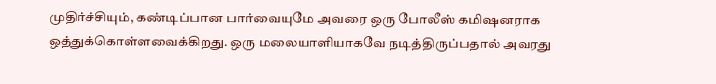முதிர்ச்சியும், கண்டிப்பான பார்வையுமே அவரை ஒரு போலீஸ் கமிஷனராக ஒத்துக்கொள்ளவைக்கிறது. ஒரு மலையாளியாகவே நடித்திருப்பதால் அவரது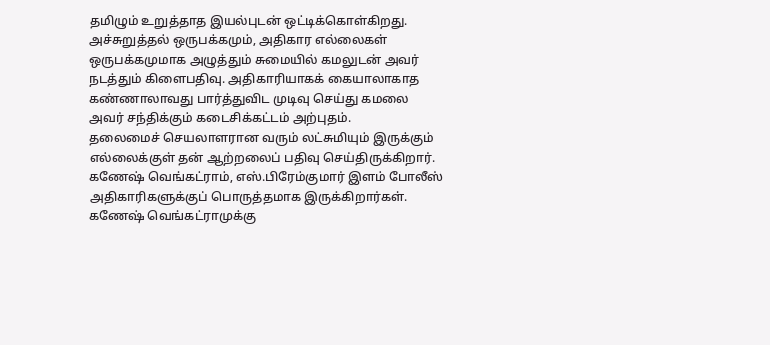தமிழும் உறுத்தாத இயல்புடன் ஒட்டிக்கொள்கிறது.
அச்சுறுத்தல் ஒருபக்கமும், அதிகார எல்லைகள் ஒருபக்கமுமாக அழுத்தும் சுமையில் கமலுடன் அவர் நடத்தும் கிளைபதிவு. அதிகாரியாகக் கையாலாகாத கண்ணாலாவது பார்த்துவிட முடிவு செய்து கமலை அவர் சந்திக்கும் கடைசிக்கட்டம் அற்புதம்.
தலைமைச் செயலாளரான வரும் லட்சுமியும் இருக்கும் எல்லைக்குள் தன் ஆற்றலைப் பதிவு செய்திருக்கிறார். கணேஷ் வெங்கட்ராம், எஸ்.பிரேம்குமார் இளம் போலீஸ் அதிகாரிகளுக்குப் பொருத்தமாக இருக்கிறார்கள்.
கணேஷ் வெங்கட்ராமுக்கு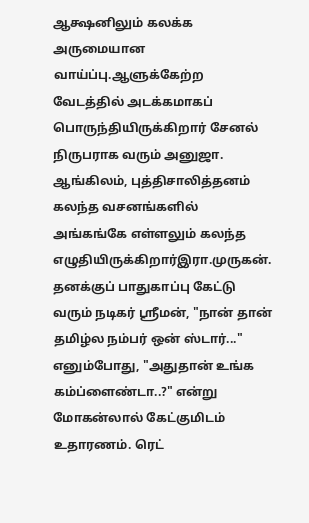ஆக்ஷனிலும் கலக்க அருமையான வாய்ப்பு.ஆளுக்கேற்ற வேடத்தில் அடக்கமாகப் பொருந்தியிருக்கிறார் சேனல் நிருபராக வரும் அனுஜா.
ஆங்கிலம், புத்திசாலித்தனம் கலந்த வசனங்களில் அங்கங்கே எள்ளலும் கலந்த எழுதியிருக்கிறார்இரா.முருகன். தனக்குப் பாதுகாப்பு கேட்டு வரும் நடிகர் ஸ்ரீமன், "நான் தான் தமிழ்ல நம்பர் ஒன் ஸ்டார்..."
எனும்போது, "அதுதான் உங்க கம்ப்ளைண்டா..?" என்று மோகன்லால் கேட்குமிடம் உதாரணம். ரெட்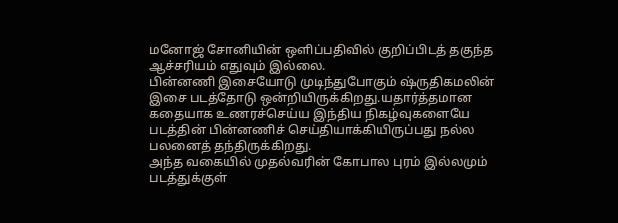மனோஜ் சோனியின் ஒளிப்பதிவில் குறிப்பிடத் தகுந்த ஆச்சரியம் எதுவும் இல்லை.
பின்னணி இசையோடு முடிந்துபோகும் ஷ்ருதிகமலின் இசை படத்தோடு ஒன்றியிருக்கிறது.யதார்த்தமான கதையாக உணரச்செய்ய இந்திய நிகழ்வுகளையே படத்தின் பின்னணிச் செய்தியாக்கியிருப்பது நல்ல பலனைத் தந்திருக்கிறது.
அந்த வகையில் முதல்வரின் கோபால புரம் இல்லமும் படத்துக்குள்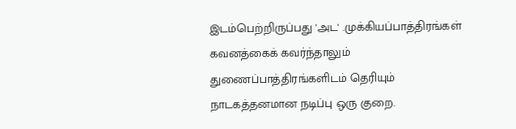இடம்பெற்றிருப்பது 'அட' .முக்கியப்பாத்திரங்கள் கவனத்கைக் கவர்ந்தாலும் துணைப்பாத்திரங்களிடம் தெரியும் நாடகத்தனமான நடிப்பு ஒரு குறை.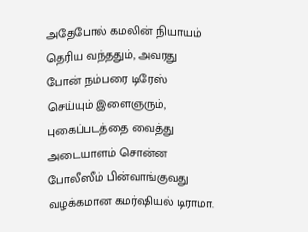அதேபோல் கமலின் நியாயம் தெரிய வந்ததும், அவரது போன் நம்பரை டிரேஸ் செய்யும் இளைஞரும், புகைப்படத்தை வைத்து அடையாளம் சொன்ன போலீஸீம் பின்வாங்குவது வழக்கமான கமர்ஷியல் டிராமா.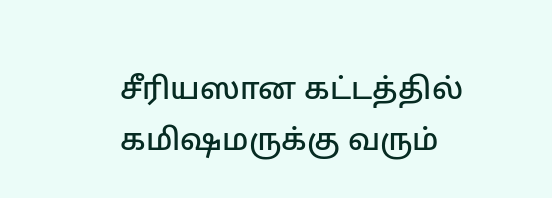சீரியஸான கட்டத்தில் கமிஷமருக்கு வரும்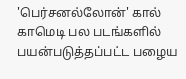'பெர்சனல்லோன்' கால் காமெடி பல படங்களில் பயன்படுத்தப்பட்ட பழைய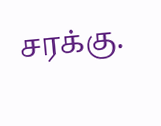சரக்கு.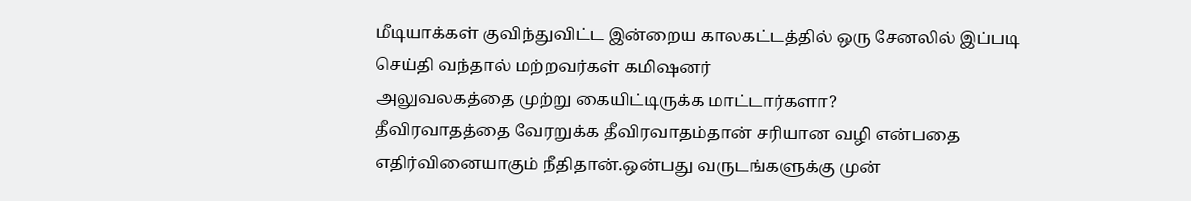மீடியாக்கள் குவிந்துவிட்ட இன்றைய காலகட்டத்தில் ஒரு சேனலில் இப்படி செய்தி வந்தால் மற்றவர்கள் கமிஷனர்
அலுவலகத்தை முற்று கையிட்டிருக்க மாட்டார்களா?
தீவிரவாதத்தை வேரறுக்க தீவிரவாதம்தான் சரியான வழி என்பதை எதிர்வினையாகும் நீதிதான்.ஒன்பது வருடங்களுக்கு முன்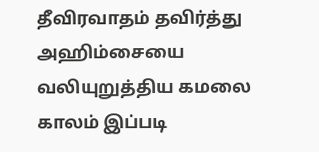தீவிரவாதம் தவிர்த்து அஹிம்சையை வலியுறுத்திய கமலை காலம் இப்படி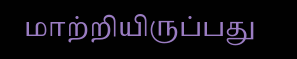மாற்றியிருப்பது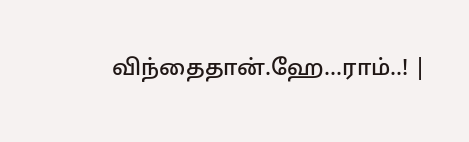விந்தைதான்.ஹே...ராம்..! |